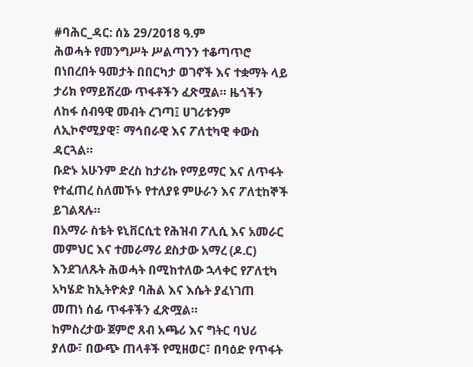#ባሕር_ዳር: ሰኔ 29/2018 ዓ.ም
ሕወሓት የመንግሥት ሥልጣንን ተቆጣጥሮ በነበረበት ዓመታት በበርካታ ወገኖች እና ተቋማት ላይ ታሪክ የማይሽረው ጥፋቶችን ፈጽሟል። ዜጎችን ለከፋ ሰብዓዊ መብት ረገጣ፤ ሀገሪቱንም ለኢኮኖሚያዊ፣ ማኅበራዊ እና ፖለቲካዊ ቀውስ ዳርጓል።
ቡድኑ አሁንም ድረስ ከታሪኩ የማይማር እና ለጥፋት የተፈጠረ ስለመኾኑ የተለያዩ ምሁራን እና ፖለቲከኞች ይገልጻሉ።
በአማራ ስቴት ዩኒቨርሲቲ የሕዝብ ፖሊሲ እና አመራር መምህር እና ተመራማሪ ደስታው አማረ (ዶ.ር) እንደገለጹት ሕወሓት በሚከተለው ኋላቀር የፖለቲካ አካሄድ ከኢትዮጵያ ባሕል እና እሴት ያፈነገጠ መጠነ ሰፊ ጥፋቶችን ፈጽሟል።
ከምስረታው ጀምሮ ጸብ አጫሪ እና ግትር ባህሪ ያለው፣ በውጭ ጠላቶች የሚዘወር፣ በባዕድ የጥፋት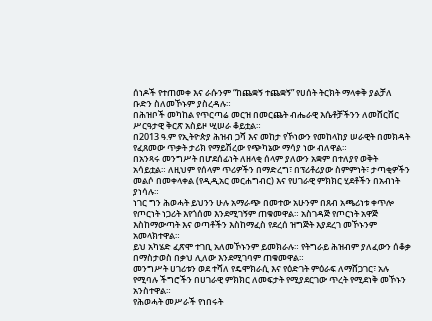ሰነዶች የተጠመቀ እና ራሱንም “ከጨቋኝ ተጨቋኝ” የሀሰት ትርክት ማላቀቅ ያልቻለ ቡድን ስለመኾኑም ያስረዳሉ።
በሕዝቦች መካከል የጥርጣሬ መርዝ በመርጨት ብሔራዊ እሴቶቻችንን ለመሸርሸር ሥርዓታዊ ቅርጽ አስይዞ ሢሠራ ቆይቷል።
በ2013 ዓ.ም የኢትዮጵያ ሕዝብ ጋሻ እና መከታ የኾነውን የመከላከያ ሠራዊት በመክዳት የፈጸመው ጥቃት ታሪክ የማይሽረው የጭካኔው ማሳያ ነው ብለዋል።
በአንጻሩ መንግሥት በሆደሰፊነት ለዘላቂ ሰላም ያለውን አቋም በተለያየ ወቅት አሳይቷል። ለዚህም የሰላም ጥሪዎችን በማድረግ፣ በፕሪቶሪያው ስምምነት፣ ታጣቂዎችን መልሶ በመቀላቀል (የዲዲአር መርሐግብር) እና የሀገራዊ ምክክር ሂደቶችን በአብነት ያነሳሉ።
ነገር ግን ሕወሓት ይህንን ሁሉ አማራጭ በመተው አሁንም በጸብ አጫሪነቱ ቀጥሎ የጦርነት ነጋሪት እየጎሰመ እንደሚገኝም ጠቁመዋል። አስገዳጅ የጦርነት አዋጅ እስከማውጣት እና ወጣቶችን እስከማፈስ የደረሰ ዝግጅት እያደረገ መኾኑንም አመላክተዋል።
ይህ አካሄድ ፈጽሞ ተገቢ አለመኾኑንም ይመክራሉ። የትግራይ ሕዝብም ያለፈውን ሰቆቃ በማስታወስ በቃህ ሊለው እንደሚገባም ጠቁመዋል።
መንግሥት ሀገሪቱን ወደ ተሻለ የዴሞክራሲ እና የዕድገት ምዕራፍ ለማሸጋገር፣ አሉ የሚባሉ ችግሮችን በሀገራዊ ምክክር ለመፍታት የሚያደርገው ጥረት የሚደነቅ መኾኑን አንስተዋል።
የሕወሓት መሥራች የነበሩት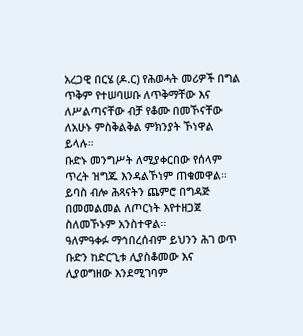አረጋዊ በርሄ (ዶ.ር) የሕወሓት መሪዎች በግል ጥቅም የተሠባሠቡ ለጥቅማቸው እና ለሥልጣናቸው ብቻ የቆሙ በመኾናቸው ለአሁኑ ምስቅልቅል ምክንያት ኾነዋል ይላሉ።
ቡድኑ መንግሥት ለሚያቀርበው የሰላም ጥረት ዝግጁ እንዳልኾነም ጠቁመዋል። ይባስ ብሎ ሕጻናትን ጨምሮ በግዳጅ በመመልመል ለጦርነት እየተዘጋጀ ስለመኾኑም አንስተዋል።
ዓለምዓቀፉ ማኅበረሰብም ይህንን ሕገ ወጥ ቡድን ከድርጊቱ ሊያስቆመው እና ሊያወግዘው እንደሚገባም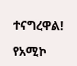ተናግረዋል!

የአሚኮ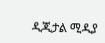ዲጂታል ሚዲያ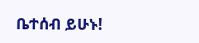ቤተሰብ ይሁኑ!